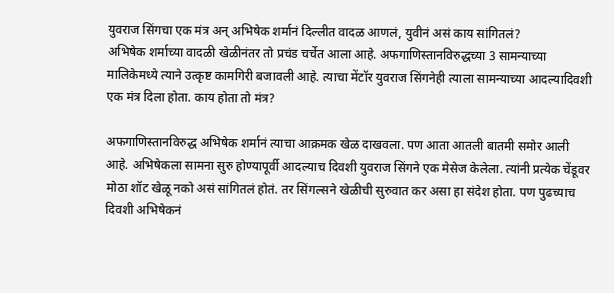युवराज सिंगचा एक मंत्र अन् अभिषेक शर्मानं दिल्लीत वादळ आणलं, युवीनं असं काय सांगितलं?
अभिषेक शर्माच्या वादळी खेळीनंतर तो प्रचंड चर्चेत आला आहे. अफगाणिस्तानविरुद्धच्या 3 सामन्याच्या मालिकेमध्ये त्याने उत्कृष्ट कामगिरी बजावली आहे. त्याचा मेंटॉर युवराज सिंगनेही त्याला सामन्याच्या आदल्यादिवशी एक मंत्र दिला होता. काय होता तो मंत्र?

अफगाणिस्तानविरुद्ध अभिषेक शर्मानं त्याचा आक्रमक खेळ दाखवला. पण आता आतली बातमी समोर आली आहे. अभिषेकला सामना सुरु होण्यापूर्वी आदल्याच दिवशी युवराज सिंगने एक मेसेज केलेला. त्यांनी प्रत्येक चेंडूवर मोठा शॉट खेळू नको असं सांगितलं होतं. तर सिंगल्सने खेळीची सुरुवात कर असा हा संदेश होता. पण पुढच्याच दिवशी अभिषेकनं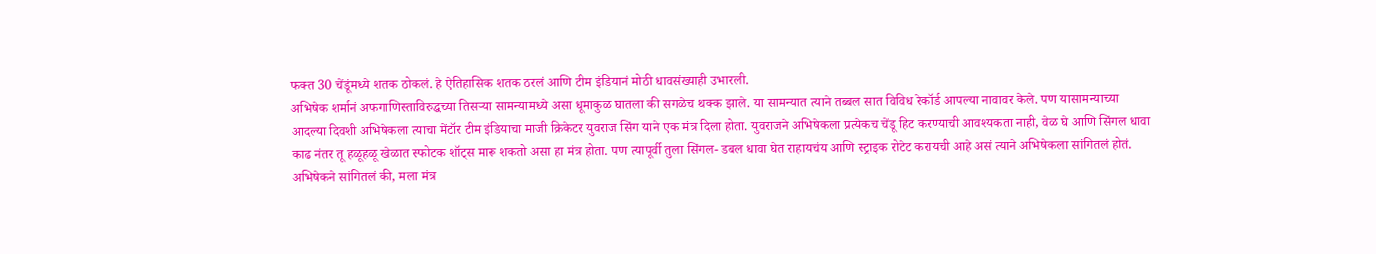फक्त 30 चेंडूंमध्ये शतक ठोकलं. हे ऐतिहासिक शतक ठरलं आणि टीम इंडियानं मोठी धावसंख्याही उभारली.
अभिषेक शर्मानं अफगाणिस्ताविरुद्धच्या तिसऱ्या सामन्यामध्ये असा धूमाकुळ घातला की सगळेच थक्क झाले. या सामन्यात त्याने तब्बल सात विविध रेकॉर्ड आपल्या नावावर केले. पण यासामन्याच्या आदल्या दिवशी अभिषेकला त्याचा मेंटॉर टीम इंडियाचा माजी क्रिकेटर युवराज सिंग याने एक मंत्र दिला होता. युवराजने अभिषेकला प्रत्येकच चेंडू हिट करण्याची आवश्यकता नाही, वेळ घे आणि सिंगल धावा काढ नंतर तू हळूहळू खेळात स्फोटक शॉट्स मारू शकतो असा हा मंत्र होता. पण त्यापूर्वी तुला सिंगल- डबल धावा घेत राहायचंय आणि स्ट्राइक रोटेट करायची आहे असं त्याने अभिषेकला सांगितलं होतं.
अभिषेकने सांगितलं की, मला मंत्र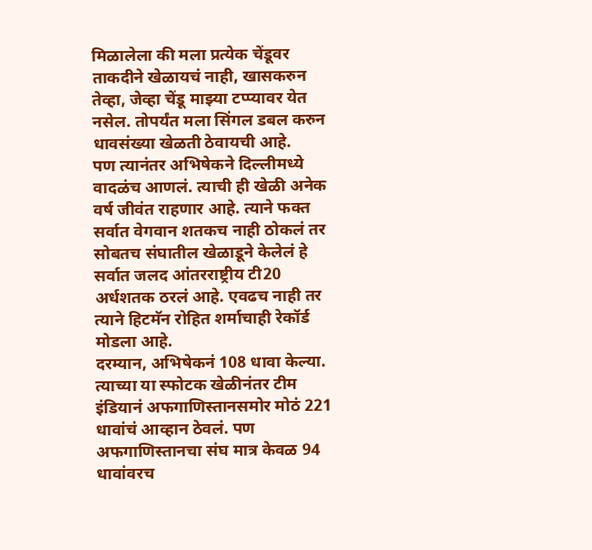मिळालेला की मला प्रत्येक चेंडूवर ताकदीने खेळायचं नाही, खासकरुन तेव्हा, जेव्हा चेंडू माझ्या टप्प्यावर येत नसेल. तोपर्यंत मला सिंगल डबल करुन धावसंख्या खेळती ठेवायची आहे.
पण त्यानंतर अभिषेकने दिल्लीमध्ये वादळंच आणलं. त्याची ही खेळी अनेक वर्ष जीवंत राहणार आहे. त्याने फक्त सर्वात वेगवान शतकच नाही ठोकलं तर सोबतच संघातील खेळाडूने केलेलं हे सर्वात जलद आंतरराष्ट्रीय टी20 अर्धशतक ठरलं आहे. एवढच नाही तर त्याने हिटमॅन रोहित शर्माचाही रेकॉर्ड मोडला आहे.
दरम्यान, अभिषेकनं 108 धावा केल्या. त्याच्या या स्फोटक खेळीनंतर टीम इंडियानं अफगाणिस्तानसमोर मोठं 221 धावांचं आव्हान ठेवलं. पण अफगाणिस्तानचा संघ मात्र केवळ 94 धावांवरच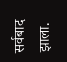सर्वबाद झाला.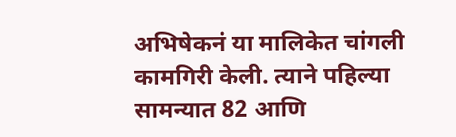अभिषेकनं या मालिकेत चांगली कामगिरी केली. त्याने पहिल्या सामन्यात 82 आणि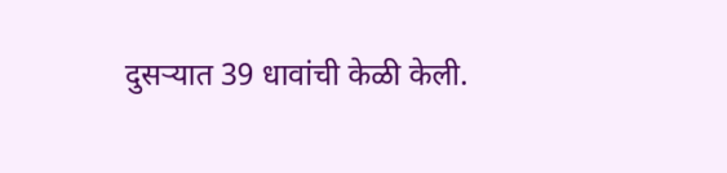दुसऱ्यात 39 धावांची केळी केली.